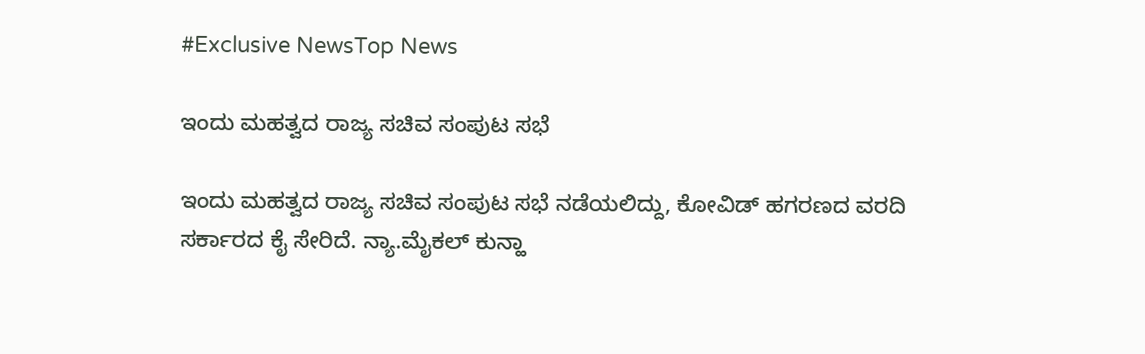#Exclusive NewsTop News

ಇಂದು ಮಹತ್ವದ ರಾಜ್ಯ ಸಚಿವ ಸಂಪುಟ ಸಭೆ

ಇಂದು ಮಹತ್ವದ ರಾಜ್ಯ ಸಚಿವ ಸಂಪುಟ ಸಭೆ ನಡೆಯಲಿದ್ದು, ಕೋವಿಡ್ ಹಗರಣದ ವರದಿ ಸರ್ಕಾರದ ಕೈ ಸೇರಿದೆ. ನ್ಯಾ.ಮೈಕಲ್ ಕುನ್ಹಾ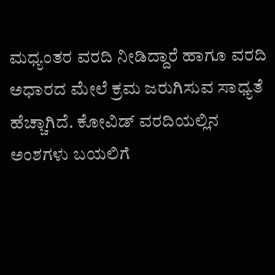ಮಧ್ಯಂತರ ವರದಿ ನೀಡಿದ್ದಾರೆ ಹಾಗೂ ವರದಿ ಅಧಾರದ ಮೇಲೆ ಕ್ರಮ ಜರುಗಿಸುವ ಸಾಧ್ಯತೆ ಹೆಚ್ಚಾಗಿದೆ. ಕೋವಿಡ್ ವರದಿಯಲ್ಲಿನ ಅಂಶಗಳು ಬಯಲಿಗೆ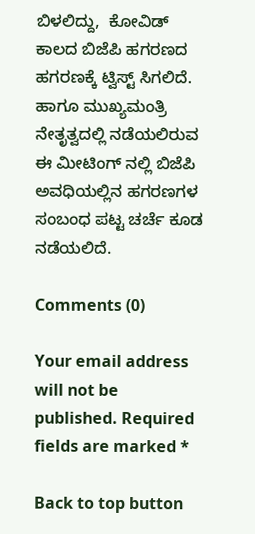ಬಿಳಲಿದ್ದು,  ಕೋವಿಡ್ ಕಾಲದ ಬಿಜೆಪಿ ಹಗರಣದ ಹಗರಣಕ್ಕೆ ಟ್ವಿಸ್ಟ್ ಸಿಗಲಿದೆ.  ಹಾಗೂ ಮುಖ್ಯಮಂತ್ರಿ ನೇತೃತ್ವದಲ್ಲಿ ನಡೆಯಲಿರುವ ಈ ಮೀಟಿಂಗ್ ನಲ್ಲಿ ಬಿಜೆಪಿ ಅವಧಿಯಲ್ಲಿನ ಹಗರಣಗಳ ಸಂಬಂಧ ಪಟ್ಟ ಚರ್ಚೆ ಕೂಡ ನಡೆಯಲಿದೆ.

Comments (0)

Your email address will not be published. Required fields are marked *

Back to top button